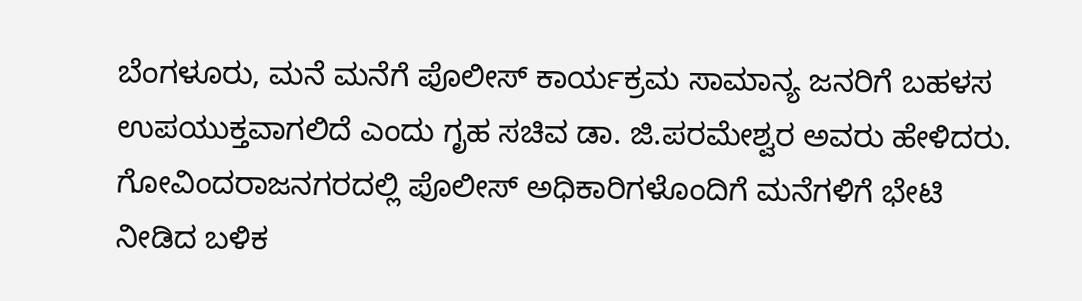ಬೆಂಗಳೂರು, ಮನೆ ಮನೆಗೆ ಪೊಲೀಸ್ ಕಾರ್ಯಕ್ರಮ ಸಾಮಾನ್ಯ ಜನರಿಗೆ ಬಹಳಸ ಉಪಯುಕ್ತವಾಗಲಿದೆ ಎಂದು ಗೃಹ ಸಚಿವ ಡಾ. ಜಿ.ಪರಮೇಶ್ವರ ಅವರು ಹೇಳಿದರು.
ಗೋವಿಂದರಾಜನಗರದಲ್ಲಿ ಪೊಲೀಸ್ ಅಧಿಕಾರಿಗಳೊಂದಿಗೆ ಮನೆಗಳಿಗೆ ಭೇಟಿ ನೀಡಿದ ಬಳಿಕ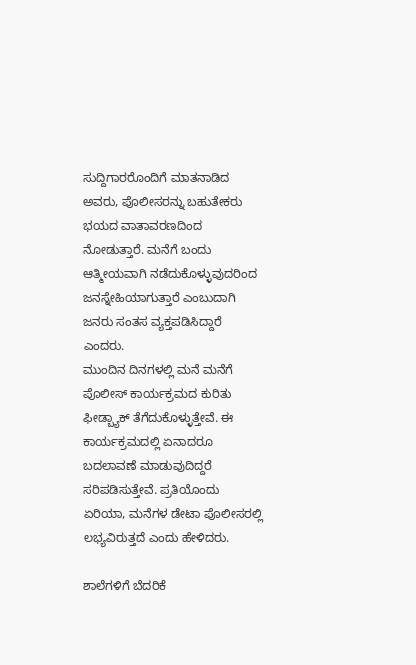ಸುದ್ದಿಗಾರರೊಂದಿಗೆ ಮಾತನಾಡಿದ ಅವರು, ಪೊಲೀಸರನ್ನು ಬಹುತೇಕರು ಭಯದ ವಾತಾವರಣದಿಂದ ನೋಡುತ್ತಾರೆ. ಮನೆಗೆ ಬಂದು ಆತ್ಮೀಯವಾಗಿ ನಡೆದುಕೊಳ್ಳುವುದರಿಂದ ಜನಸ್ನೇಹಿಯಾಗುತ್ತಾರೆ ಎಂಬುದಾಗಿ ಜನರು ಸಂತಸ ವ್ಯಕ್ತಪಡಿಸಿದ್ದಾರೆ ಎಂದರು.
ಮುಂದಿನ ದಿನಗಳಲ್ಲಿ ಮನೆ ಮನೆಗೆ ಪೊಲೀಸ್ ಕಾರ್ಯಕ್ರಮದ ಕುರಿತು ಫೀಡ್ಬ್ಯಾಕ್ ತೆಗೆದುಕೊಳ್ಳುತ್ತೇವೆ. ಈ ಕಾರ್ಯಕ್ರಮದಲ್ಲಿ ಏನಾದರೂ ಬದಲಾವಣೆ ಮಾಡುವುದಿದ್ದರೆ ಸರಿಪಡಿಸುತ್ತೇವೆ. ಪ್ರತಿಯೊಂದು ಏರಿಯಾ, ಮನೆಗಳ ಡೇಟಾ ಪೊಲೀಸರಲ್ಲಿ ಲಭ್ಯವಿರುತ್ತದೆ ಎಂದು ಹೇಳಿದರು.

ಶಾಲೆಗಳಿಗೆ ಬೆದರಿಕೆ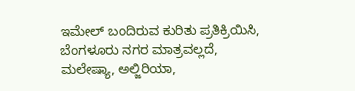ಇಮೇಲ್ ಬಂದಿರುವ ಕುರಿತು ಪ್ರತಿಕ್ರಿಯಿಸಿ, ಬೆಂಗಳೂರು ನಗರ ಮಾತ್ರವಲ್ಲದೆ, ಮಲೇಷ್ಯಾ, ಅಲ್ಜಿರಿಯಾ,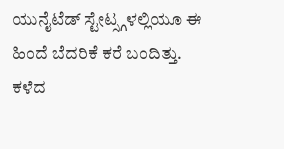ಯುನೈಟೆಡ್ ಸ್ಟೇಟ್ಸ್ಗಳಲ್ಲಿಯೂ ಈ ಹಿಂದೆ ಬೆದರಿಕೆ ಕರೆ ಬಂದಿತ್ತು. ಕಳೆದ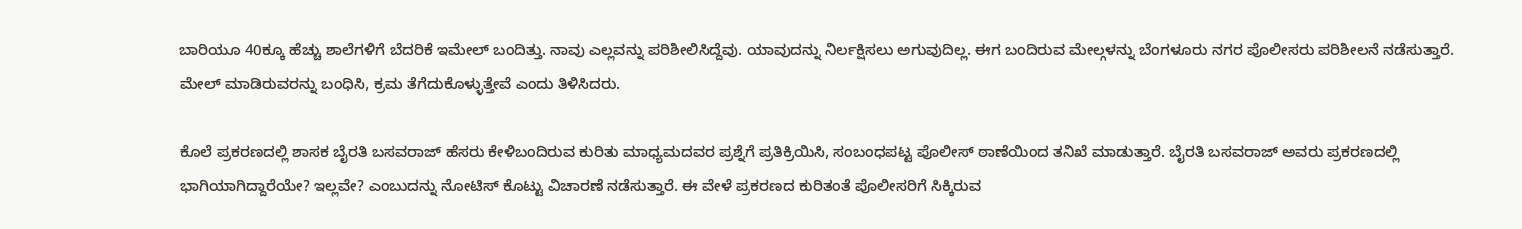ಬಾರಿಯೂ 40ಕ್ಕೂ ಹೆಚ್ಚು ಶಾಲೆಗಳಿಗೆ ಬೆದರಿಕೆ ಇಮೇಲ್ ಬಂದಿತ್ತು. ನಾವು ಎಲ್ಲವನ್ನು ಪರಿಶೀಲಿಸಿದ್ದೆವು. ಯಾವುದನ್ನು ನಿರ್ಲಕ್ಷಿಸಲು ಅಗುವುದಿಲ್ಲ. ಈಗ ಬಂದಿರುವ ಮೇಲ್ಗಳನ್ನು ಬೆಂಗಳೂರು ನಗರ ಪೊಲೀಸರು ಪರಿಶೀಲನೆ ನಡೆಸುತ್ತಾರೆ. ಮೇಲ್ ಮಾಡಿರುವರನ್ನು ಬಂಧಿಸಿ, ಕ್ರಮ ತೆಗೆದುಕೊಳ್ಳುತ್ತೇವೆ ಎಂದು ತಿಳಿಸಿದರು.

ಕೊಲೆ ಪ್ರಕರಣದಲ್ಲಿ ಶಾಸಕ ಬೈರತಿ ಬಸವರಾಜ್ ಹೆಸರು ಕೇಳಿಬಂದಿರುವ ಕುರಿತು ಮಾಧ್ಯಮದವರ ಪ್ರಶ್ನೆಗೆ ಪ್ರತಿಕ್ರಿಯಿಸಿ, ಸಂಬಂಧಪಟ್ಟ ಪೊಲೀಸ್ ಠಾಣೆಯಿಂದ ತನಿಖೆ ಮಾಡುತ್ತಾರೆ. ಬೈರತಿ ಬಸವರಾಜ್ ಅವರು ಪ್ರಕರಣದಲ್ಲಿ ಭಾಗಿಯಾಗಿದ್ದಾರೆಯೇ? ಇಲ್ಲವೇ? ಎಂಬುದನ್ನು ನೋಟಿಸ್ ಕೊಟ್ಟು ವಿಚಾರಣೆ ನಡೆಸುತ್ತಾರೆ. ಈ ವೇಳೆ ಪ್ರಕರಣದ ಕುರಿತಂತೆ ಪೊಲೀಸರಿಗೆ ಸಿಕ್ಕಿರುವ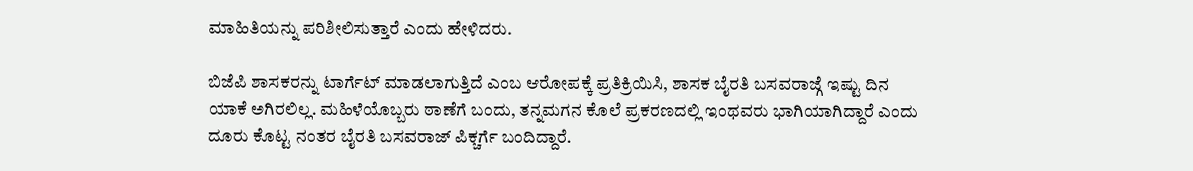ಮಾಹಿತಿಯನ್ನು ಪರಿಶೀಲಿಸುತ್ತಾರೆ ಎಂದು ಹೇಳಿದರು.

ಬಿಜೆಪಿ ಶಾಸಕರನ್ನು ಟಾರ್ಗೆಟ್ ಮಾಡಲಾಗುತ್ತಿದೆ ಎಂಬ ಆರೋಪಕ್ಕೆ ಪ್ರತಿಕ್ರಿಯಿಸಿ, ಶಾಸಕ ಬೈರತಿ ಬಸವರಾಜ್ಗೆ ಇಷ್ಟು ದಿನ ಯಾಕೆ ಅಗಿರಲಿಲ್ಲ. ಮಹಿಳೆಯೊಬ್ಬರು ಠಾಣೆಗೆ ಬಂದು, ತನ್ನಮಗನ ಕೊಲೆ ಪ್ರಕರಣದಲ್ಲಿ ಇಂಥವರು ಭಾಗಿಯಾಗಿದ್ದಾರೆ ಎಂದು ದೂರು ಕೊಟ್ಟ ನಂತರ ಬೈರತಿ ಬಸವರಾಜ್ ಪಿಕ್ಚರ್ಗೆ ಬಂದಿದ್ದಾರೆ.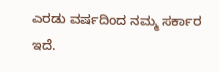ಎರಡು ವರ್ಷದಿಂದ ನಮ್ಮ ಸರ್ಕಾರ ಇದೆ.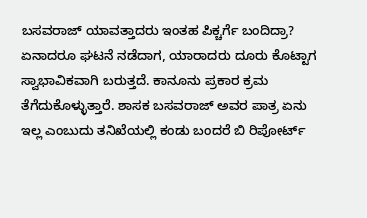ಬಸವರಾಜ್ ಯಾವತ್ತಾದರು ಇಂತಹ ಪಿಕ್ಚರ್ಗೆ ಬಂದಿದ್ರಾ? ಏನಾದರೂ ಘಟನೆ ನಡೆದಾಗ, ಯಾರಾದರು ದೂರು ಕೊಟ್ಟಾಗ ಸ್ವಾಭಾವಿಕವಾಗಿ ಬರುತ್ತದೆ. ಕಾನೂನು ಪ್ರಕಾರ ಕ್ರಮ ತೆಗೆದುಕೊಳ್ಳುತ್ತಾರೆ. ಶಾಸಕ ಬಸವರಾಜ್ ಅವರ ಪಾತ್ರ ಏನು ಇಲ್ಲ ಎಂಬುದು ತನಿಖೆಯಲ್ಲಿ ಕಂಡು ಬಂದರೆ ಬಿ ರಿಪೋರ್ಟ್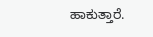ಹಾಕುತ್ತಾರೆ.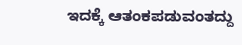ಇದಕ್ಕೆ ಆತಂಕಪಡುವಂತದ್ದು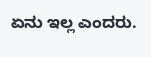ಏನು ಇಲ್ಲ ಎಂದರು.